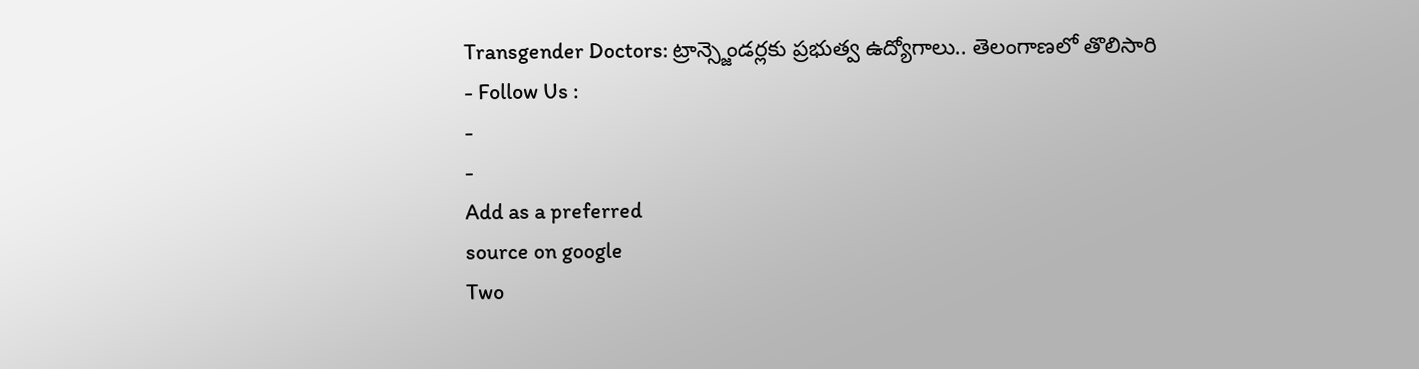Transgender Doctors: ట్రాన్స్జెండర్లకు ప్రభుత్వ ఉద్యోగాలు.. తెలంగాణలో తొలిసారి
- Follow Us :
-
-
Add as a preferred
source on google
Two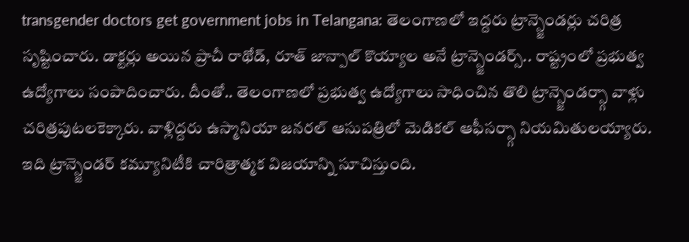transgender doctors get government jobs in Telangana: తెలంగాణలో ఇద్దరు ట్రాన్స్జెండర్లు చరిత్ర సృష్టించారు. డాక్టర్లు అయిన ప్రాచీ రాథోడ్, రూత్ జాన్పాల్ కొయ్యాల అనే ట్రాన్స్జెండర్స్.. రాష్ట్రంలో ప్రభుత్వ ఉద్యోగాలు సంపాదించారు. దీంతో.. తెలంగాణలో ప్రభుత్వ ఉద్యోగాలు సాధించిన తొలి ట్రాన్స్జెండర్స్గా వాళ్లు చరిత్రపుటలకెక్కారు. వాళ్లిద్దరు ఉస్మానియా జనరల్ ఆసుపత్రిలో మెడికల్ ఆఫీసర్స్గా నియమితులయ్యారు. ఇది ట్రాన్స్జెండర్ కమ్యూనిటీకి చారిత్రాత్మక విజయాన్ని సూచిస్తుంది.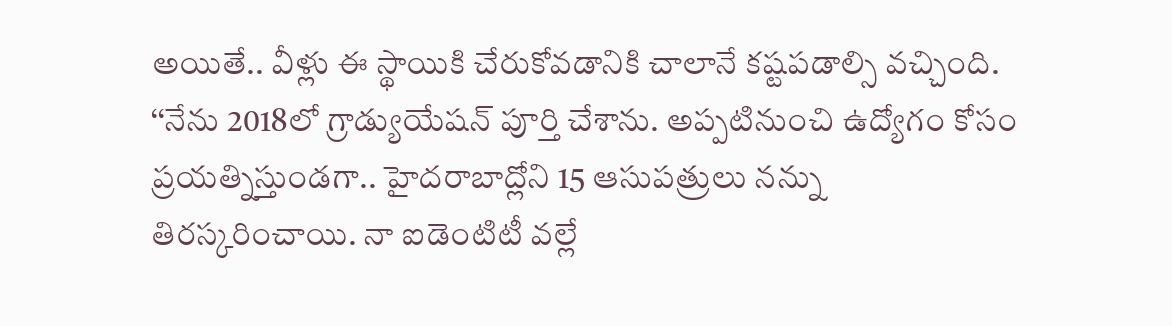అయితే.. వీళ్లు ఈ స్థాయికి చేరుకోవడానికి చాలానే కష్టపడాల్సి వచ్చింది.
‘‘నేను 2018లో గ్రాడ్యుయేషన్ పూర్తి చేశాను. అప్పటినుంచి ఉద్యోగం కోసం ప్రయత్నిస్తుండగా.. హైదరాబాద్లోని 15 ఆసుపత్రులు నన్ను తిరస్కరించాయి. నా ఐడెంటిటీ వల్లే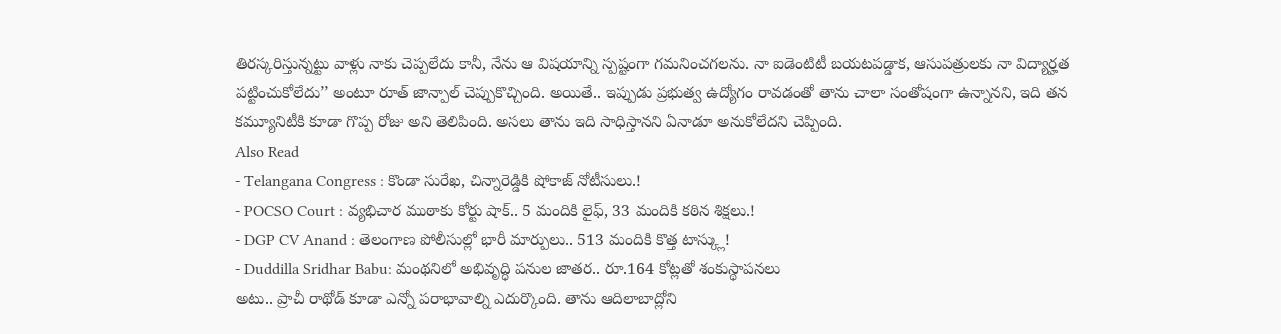తిరస్కరిస్తున్నట్టు వాళ్లు నాకు చెప్పలేదు కానీ, నేను ఆ విషయాన్ని స్పష్టంగా గమనించగలను. నా ఐడెంటిటీ బయటపడ్డాక, ఆసుపత్రులకు నా విద్యార్హత పట్టించుకోలేదు’’ అంటూ రూత్ జాన్పాల్ చెప్పుకొచ్చింది. అయితే.. ఇప్పుడు ప్రభుత్వ ఉద్యోగం రావడంతో తాను చాలా సంతోషంగా ఉన్నానని, ఇది తన కమ్యూనిటీకి కూడా గొప్ప రోజు అని తెలిపింది. అసలు తాను ఇది సాధిస్తానని ఏనాడూ అనుకోలేదని చెప్పింది.
Also Read
- Telangana Congress : కొండా సురేఖ, చిన్నారెడ్డికి షోకాజ్ నోటీసులు.!
- POCSO Court : వ్యభిచార ముఠాకు కోర్టు షాక్.. 5 మందికి లైఫ్, 33 మందికి కఠిన శిక్షలు.!
- DGP CV Anand : తెలంగాణ పోలీసుల్లో భారీ మార్పులు.. 513 మందికి కొత్త టాస్క్లు!
- Duddilla Sridhar Babu: మంథనిలో అభివృద్ధి పనుల జాతర.. రూ.164 కోట్లతో శంకుస్థాపనలు
అటు.. ప్రాచీ రాథోడ్ కూడా ఎన్నో పరాభావాల్ని ఎదుర్కొంది. తాను ఆదిలాబాద్లోని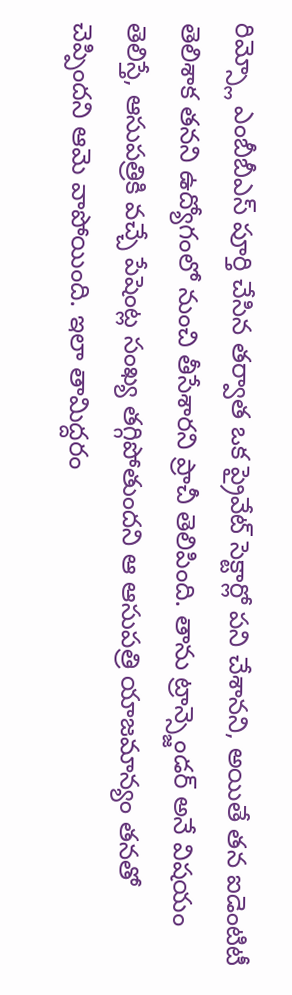రిమ్స్లో ఎంబీబీఎస్ పూర్తి చేసిన తర్వాత ఒక ప్రైవేట్ సెక్టార్లో పని చేశానని, అయితే తన ఐడెంటిటీ తెలిశాక తనని ఉద్యోగంలో నుంచి తీసేశారని ప్రాచీ తెలిపింది. తాను ట్రాన్స్జెండర్ అనే విషయం తెలిస్తే, ఆసుపత్రికి వచ్చే పేషెంట్ల సంఖ్య తగ్గిపోతుందని ఆ ఆసుపత్రి యాజమాన్యం తనతో చెప్పిందని ఆమె వాపోయింది. ఇలా తామిద్దరం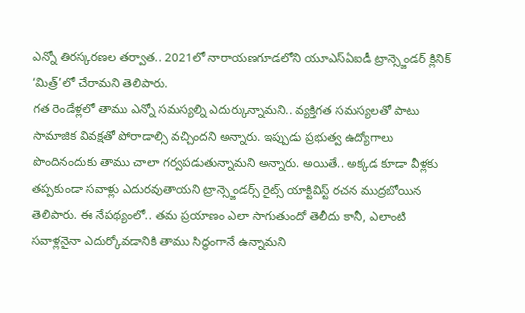ఎన్నో తిరస్కరణల తర్వాత.. 2021లో నారాయణగూడలోని యూఎస్ఏఐడీ ట్రాన్స్జెండర్ క్లినిక్ ‘మిత్ర్’లో చేరామని తెలిపారు.
గత రెండేళ్లలో తాము ఎన్నో సమస్యల్ని ఎదుర్కున్నామని.. వ్యక్తిగత సమస్యలతో పాటు సామాజిక వివక్షతో పోరాడాల్సి వచ్చిందని అన్నారు. ఇప్పుడు ప్రభుత్వ ఉద్యోగాలు పొందినందుకు తాము చాలా గర్వపడుతున్నామని అన్నారు. అయితే.. అక్కడ కూడా వీళ్లకు తప్పకుండా సవాళ్లు ఎదురవుతాయని ట్రాన్స్జెండర్స్ రైట్స్ యాక్టివిస్ట్ రచన ముద్రబోయిన తెలిపారు. ఈ నేపథ్యంలో.. తమ ప్రయాణం ఎలా సాగుతుందో తెలీదు కానీ, ఎలాంటి సవాళ్లనైనా ఎదుర్కోవడానికి తాము సిద్ధంగానే ఉన్నామని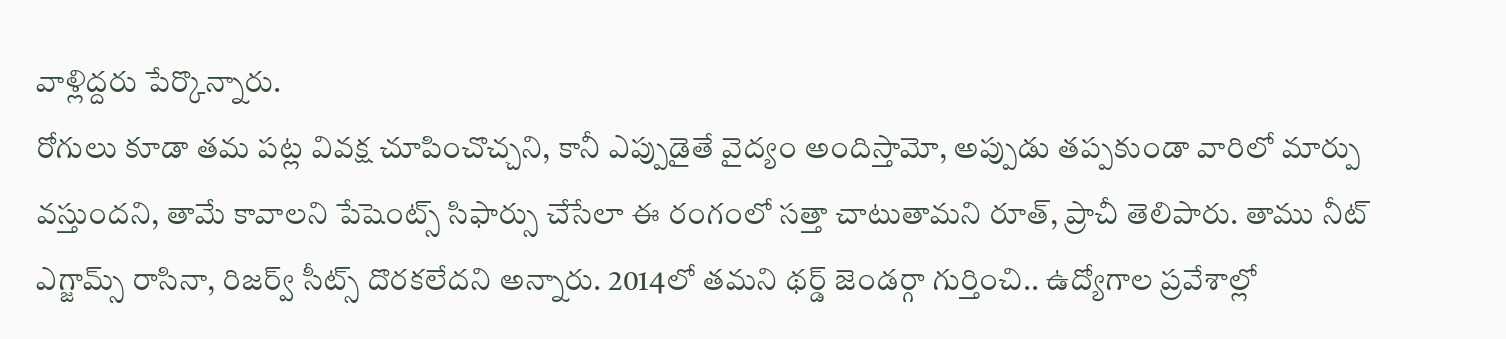వాళ్లిద్దరు పేర్కొన్నారు.
రోగులు కూడా తమ పట్ల వివక్ష చూపించొచ్చని, కానీ ఎప్పుడైతే వైద్యం అందిస్తామో, అప్పుడు తప్పకుండా వారిలో మార్పు వస్తుందని, తామే కావాలని పేషెంట్స్ సిఫార్సు చేసేలా ఈ రంగంలో సత్తా చాటుతామని రూత్, ప్రాచీ తెలిపారు. తాము నీట్ ఎగ్జామ్స్ రాసినా, రిజర్వ్ సీట్స్ దొరకలేదని అన్నారు. 2014లో తమని థర్డ్ జెండర్గా గుర్తించి.. ఉద్యోగాల ప్రవేశాల్లో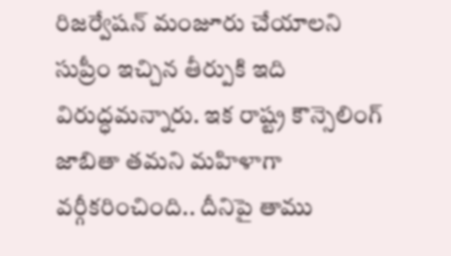రిజర్వేషన్ మంజూరు చేయాలని సుప్రీం ఇచ్చిన తీర్పుకి ఇది విరుద్ధమన్నారు. ఇక రాష్ట్ర కౌన్సెలింగ్ జాబితా తమని మహిళాగా వర్గీకరించింది.. దీనిపై తాము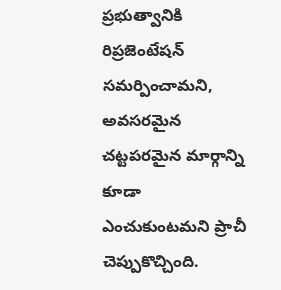ప్రభుత్వానికి రిప్రజెంటేషన్ సమర్పించామని, అవసరమైన చట్టపరమైన మార్గాన్ని కూడా ఎంచుకుంటమని ప్రాచీ చెప్పుకొచ్చింది.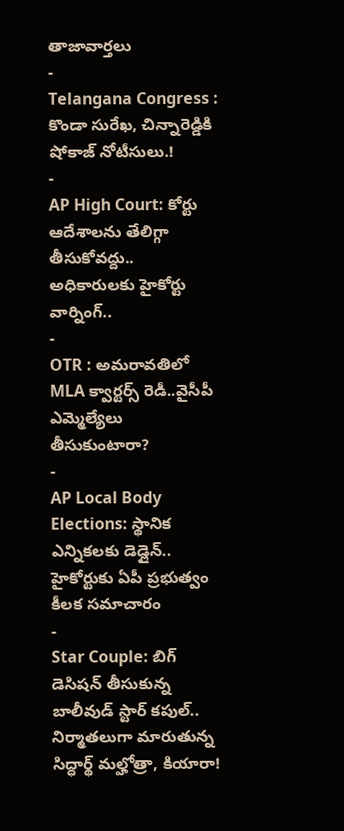తాజావార్తలు
-
Telangana Congress : కొండా సురేఖ, చిన్నారెడ్డికి షోకాజ్ నోటీసులు.!
-
AP High Court: కోర్టు ఆదేశాలను తేలిగ్గా తీసుకోవద్దు.. అధికారులకు హైకోర్టు వార్నింగ్..
-
OTR : అమరావతిలో MLA క్వార్టర్స్ రెడీ..వైసీపీ ఎమ్మెల్యేలు తీసుకుంటారా?
-
AP Local Body Elections: స్థానిక ఎన్నికలకు డెడ్లైన్.. హైకోర్టుకు ఏపీ ప్రభుత్వం కీలక సమాచారం
-
Star Couple: బిగ్ డెసిషన్ తీసుకున్న బాలీవుడ్ స్టార్ కపుల్.. నిర్మాతలుగా మారుతున్న సిద్ధార్థ్ మల్హోత్రా, కియారా!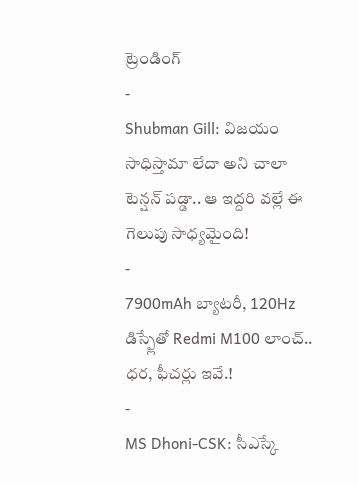ట్రెండింగ్
-
Shubman Gill: విజయం సాధిస్తామా లేదా అని చాలా టెన్షన్ పడ్డా.. ఆ ఇద్దరి వల్లే ఈ గెలుపు సాధ్యమైంది!
-
7900mAh బ్యాటరీ, 120Hz డిస్ప్లేతో Redmi M100 లాంచ్.. ధర, ఫీచర్లు ఇవే.!
-
MS Dhoni-CSK: సీఎస్కే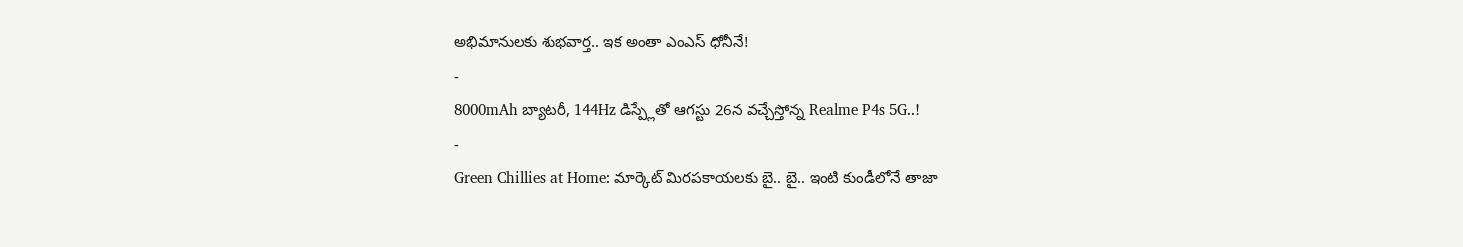అభిమానులకు శుభవార్త.. ఇక అంతా ఎంఎస్ ధోనీనే!
-
8000mAh బ్యాటరీ, 144Hz డిస్ప్లేతో ఆగస్టు 26న వచ్చేస్తోన్న Realme P4s 5G..!
-
Green Chillies at Home: మార్కెట్ మిరపకాయలకు బై.. బై.. ఇంటి కుండీలోనే తాజా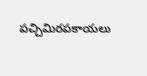పచ్చిమిరపకాయలు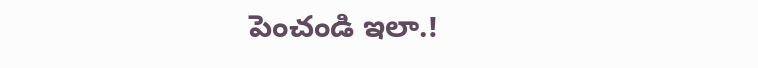పెంచండి ఇలా.!